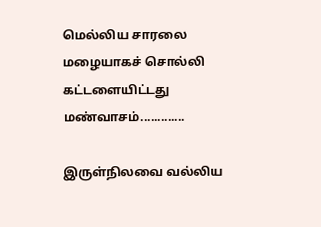மெல்லிய சாரலை மழையாகச் சொல்லி
கட்டளையிட்டது மண்வாசம்.............

இருள்நிலவை வல்லிய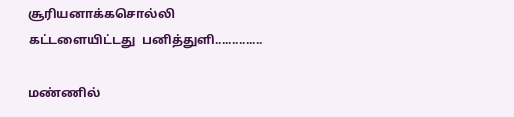சூரியனாக்கசொல்லி
கட்டளையிட்டது  பனித்துளி..............

மண்ணில்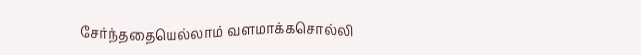சேர்ந்ததையெல்லாம் வளமாக்கசொல்லி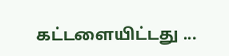கட்டளையிட்டது ...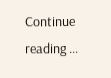Continue reading ...